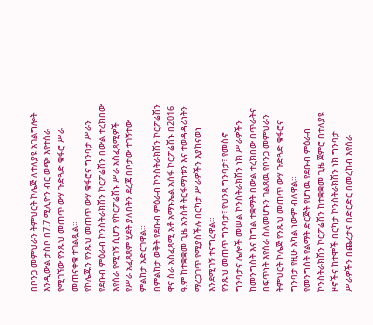በቦንጋ መምህራን ትምህርት ኮሌጅ ለተለያዩ አገልግሎት እንዲውል ታስቦ በ7.7 ሚሊዮን ብር ወጭ እየተሰራ የሚገኘው የንጹህ መጠጥ ውሃ ጉድጓድ ቁፋሮ ሥራ መጠናቀቁ ተገልጿል።
የኮሌጁን የንጹህ መጠጥ ውሃ ቁፋሮና ግንባታ ሥራን የደቡብ ምዕራብ ኮንስትራክሽን ኮርፖሬሽን በውል ተረክበው እየሰራ የሚገኝ ሲሆን የኮርፖሬሽኑ ሥራ አስፈጻሚዎች የሥራ አፈጻጸም ሂደት ያለበትን ደረጃ በቦታው ተገኝተው ምልከታ አድርገዋል።
በምልከታ ወቅት የደቡብ ምዕራብ ኮንስትራክሽን ኮርፖሬሽን ዋና ስራ አስፈጻሚ አቶ አማኑኤል አሰፋ ኮርፖሬሽኑ በ2016 ዓ.ም ከተቋቋመ ጊዜ አንስቶ ትርፋማነቱን እና ተወዳዳሪነትን ማረጋገጥ የሚያስችሉ በርካታ ሥራዎችን እያከናወነ እንደሚገኝ ተናግረዋል።
የንጹህ መጠጥ ግንባታ፣ የህንጻ ግንባታ፣ የመስኖ ግንባታና ሌሎች መሠል ኮንስትራክሽን ነክ ሥራዎችን ከመንግስት እና ከግል ተቋማት በውል ተረክበው በጥራትና በፍጥነት እየሰራ ስለመሆኑን ገልጸዉ የቦንጋ መምህራን ትምህርት ኮሌጅ የንጹህ መጠጥ ውሃ ጉድጓድ ቁፋሮና ግንባታ የዚሁ አካል ነውም ብለዋል።
የመንግስት የልማት ድርጅት የሆነዉ የደቡብ ምዕራብ ኮንስትራክሽን ኮርፖሬሽን ከተቋቋመ ጊዜ ጀምሮ በተለያዩ ዞኖችና ከተሞች በርካታ ኮንስትራክሽን ነክ ግንባታ ሥራዎችን በጨረታና በድርድር በመረከብ እየሰራ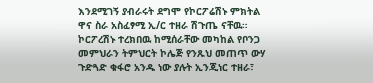እንደሚገኝ ያብራሩት ደግሞ የኮርፖሬሽኑ ምክትል ዋና ስራ አስፈፃሚ ኢ/ር ተዘራ ሽጉጤ ናቸዉ።
ኮርፖረሽኑ ተረክበዉ ከሚሰራቸው መካከል የቦንጋ መምህራን ትምህርት ኮሌጅ የንጹህ መጠጥ ውሃ ጉድጓድ ቁፋሮ አንዱ ነው ያሉት ኢንጂነር ተዘራ፣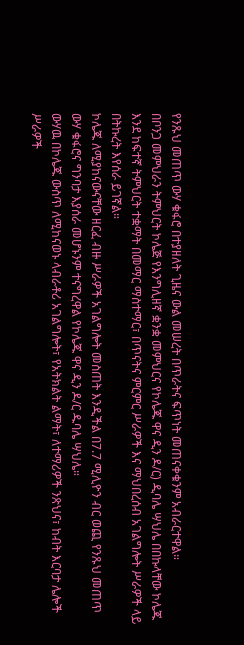የንጹህ መጠጥ ውሃ ቁፋሮ በተያዘለት ጊዜና ውል መሠረት በጥራትና ፍጥነት መጠናቀቁንም አብራርተዋል።
በቦንጋ መምህራን ትምህርት ኮሌጅ የእንግሊዘኛ ቋንቋ መምህርና የኮሌጁ ዋና ዲን ዶ/ር) ዲባሌ ሣህሌ በበኩላቸው ኮሌጁ እንደ ከፍተኛ ትምህርት ተቋማት በመማር ማስተማር፣ በጥናትና ምርምር ሥራዎች እና ማህበረሰብ አገልግሎት ሥራዎች ላይ በትኩረት እየሰራ ይገኛል።
ኮሌጁ ለሚያከናውናቸው ዘርፈ ብዙ ሥራዎች አገልግሎት መስጠት እንዲችል በ7.7 ሚሊዮን ብር ወጪ የንጹህ መጠጥ ውሃ ቁፋሮና ግንባታ እያሰራ መሆኑንም ተናግረዋል የኮሌጁ ዋና ዲን ዶ/ር ዱባሌ ሣህሌ።
ውሃዉ በኮሌጁ ውስጥ ለሚከናወኑ ላብራቶሪ አገልግሎት፣ የአትክልት ልማት፣ ለተማሪዎች ንጽህና፣ ከብት እርባታ ሌሎች ሥራዎች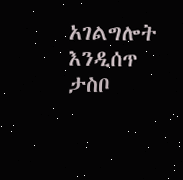አገልግሎት እንዲሰጥ ታስቦ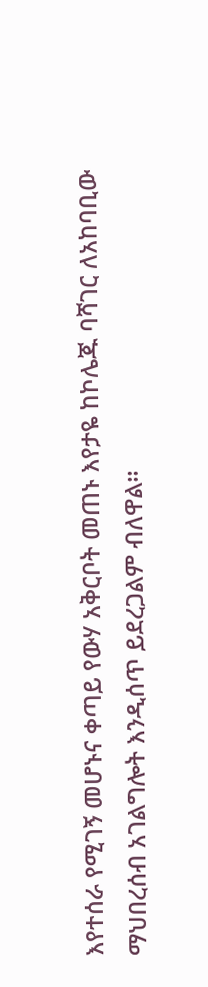እየተሰራ የሚገኝ መሆኑና ቀጣይ የውሃ አቅርቦት መጠኑ እየታዬ ከኮሌጁ ባሻገር ለአከባቢው ማህበረሰብ አገልግሎት እንዲሰጥ ይደረጋልም ብለዋል።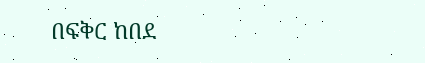በፍቅር ከበደ